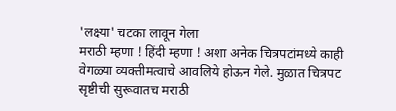'लक्ष्या' चटका लावून गेला
मराठी म्हणा ! हिंदी म्हणा ! अशा अनेक चित्रपटांमध्ये काही वेगळ्या व्यक्तीमत्वाचे आवलिये होऊन गेले. मुळात चित्रपट सृष्टीची सुरूवातच मराठी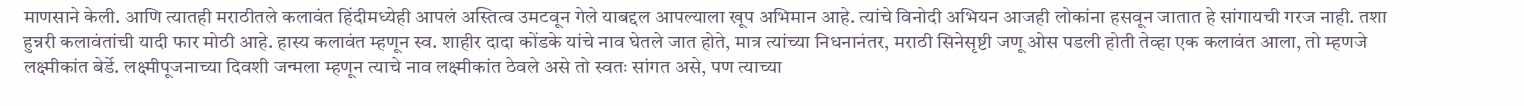माणसाने केली. आणि त्यातही मराठीतले कलावंत हिंदीमध्येही आपलं अस्तित्व उमटवून गेले याबद्दल आपल्याला खूप अभिमान आहे. त्यांचे विनोदी अभियन आजही लोकांना हसवून जातात हे सांगायची गरज नाही. तशा हुन्नरी कलावंतांची यादी फार मोठी आहे. हास्य कलावंत म्हणून स्व. शाहीर दादा कोंडके यांचे नाव घेतले जात होते, मात्र त्यांच्या निधनानंतर, मराठी सिनेसृष्टी जणू ओस पडली होती तेव्हा एक कलावंत आला, तो म्हणजे लक्ष्मीकांत बेर्डे. लक्ष्मीपूजनाच्या दिवशी जन्मला म्हणून त्याचे नाव लक्ष्मीकांत ठेवले असे तो स्वतः सांगत असे, पण त्याच्या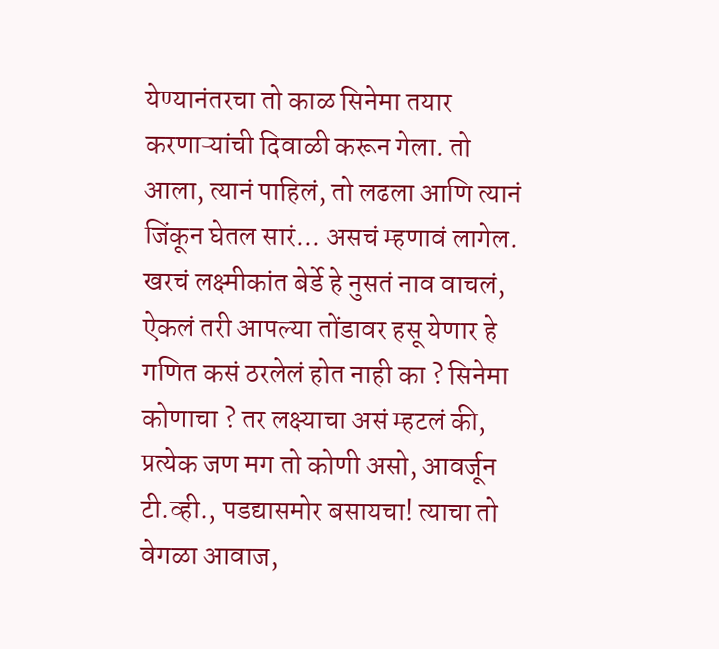येण्यानंतरचा तो काळ सिनेमा तयार करणाऱ्यांची दिवाळी करून गेला. तो आला, त्यानं पाहिलं, तो लढला आणि त्यानं जिंकून घेतल सारं... असचं म्हणावं लागेल. खरचं लक्ष्मीकांत बेर्डे हे नुसतं नाव वाचलं, ऐकलं तरी आपल्या तोंडावर हसू येणार हे गणित कसं ठरलेलं होत नाही का ? सिनेमा कोणाचा ? तर लक्ष्याचा असं म्हटलं की, प्रत्येक जण मग तो कोणी असो, आवर्जून टी.व्ही., पडद्यासमोर बसायचा! त्याचा तो वेगळा आवाज,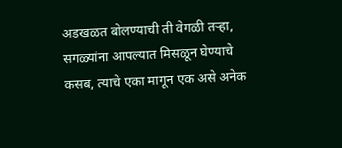अडखळत बोलण्याची ती वेगळी तऱ्हा, सगळ्यांना आपल्यात मिसळून घेण्याचे कसब, त्याचे एका मागून एक असे अनेक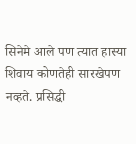सिनेमे आले पण त्यात हास्या शिवाय कोणतेही सारखेपण नव्हते. प्रसिद्धी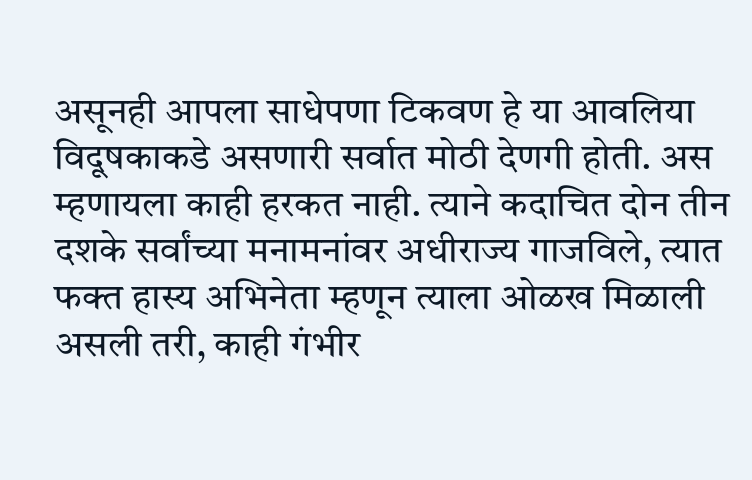असूनही आपला साधेपणा टिकवण हे या आवलिया विदूषकाकडे असणारी सर्वात मोठी देणगी होती. अस म्हणायला काही हरकत नाही. त्याने कदाचित दोन तीन दशके सर्वांच्या मनामनांवर अधीराज्य गाजविले, त्यात फक्त हास्य अभिनेता म्हणून त्याला ओळख मिळाली असली तरी, काही गंभीर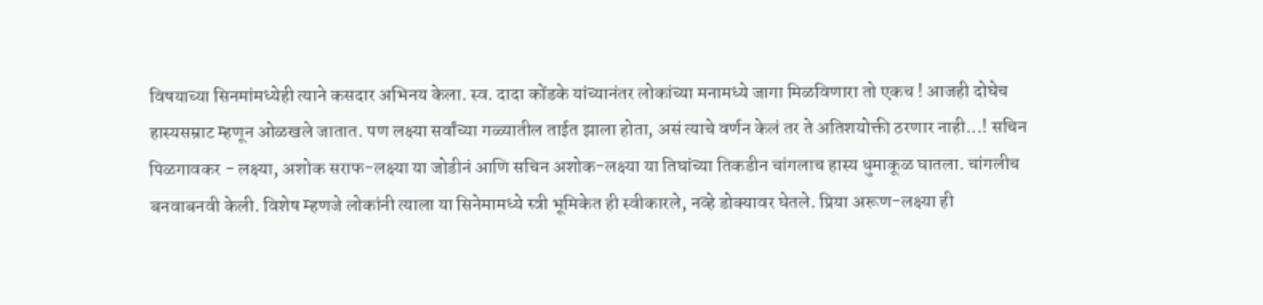विषयाच्या सिनमांमध्येही त्याने कसदार अभिनय केला. स्व. दादा कोंडके यांच्यानंतर लोकांच्या मनामध्ये जागा मिळविणारा तो एकच ! आजही दोघेच हास्यसम्राट म्हणून ओळखले जातात. पण लक्ष्या सर्वांच्या गळ्यातील ताईत झाला होता, असं त्याचे वर्णन केलं तर ते अतिशयोक्ती ठरणार नाही...! सचिन पिळगावकर - लक्ष्या, अशोक सराफ-लक्ष्या या जोडीनं आणि सचिन अशोक-लक्ष्या या तिघांच्या तिकडीन चांगलाच हास्य धुमाकूळ घातला. चांगलीच बनवाबनवी केली. विशेष म्हणजे लोकांनी त्याला या सिनेमामध्ये स्त्री भूमिकेत ही स्वीकारले, नव्हे डोक्यावर घेतले. प्रिया अरूण-लक्ष्या ही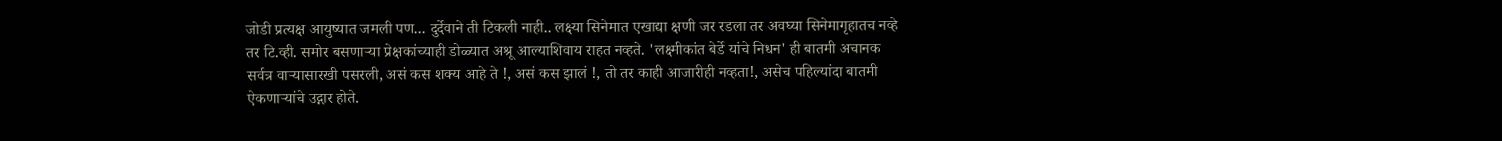जोडी प्रत्यक्ष आयुष्यात जमली पण... दुर्देवाने ती टिकली नाही.. लक्ष्या सिनेमात एखाद्या क्षणी जर रडला तर अवघ्या सिनेमागृहातच नव्हे तर टि.व्ही. समोर बसणाऱ्या प्रेक्षकांच्याही डोळ्यात अश्रू आल्याशिवाय राहत नव्हते. 'लक्ष्मीकांत बेर्डे यांचे निधन' ही बातमी अचानक सर्वत्र वाऱ्यासारखी पसरली, असं कस शक्य आहे ते !, असं कस झालं !, तो तर काही आजारीही नव्हता!, असेच पहिल्यांदा बातमी ऐकणाऱ्यांचे उद्गार होते.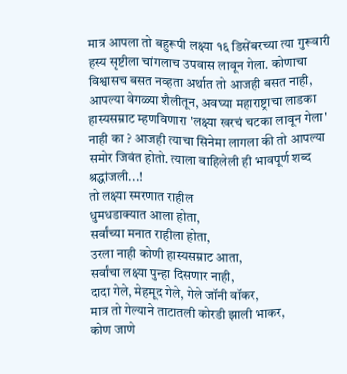मात्र आपला तो बहुरूपी लक्ष्या १६ डिसेंबरच्या त्या गुरूवारी हस्य सृष्टीला चांगलाच उपवास लावून गेला. कोणाचा विश्वासच बसत नव्हता अर्थात तो आजही बसत नाही, आपल्या वेगळ्या शैलीतून, अवघ्या महाराष्ट्राचा लाडका हास्यसम्राट म्हणविणारा 'लक्ष्या खरचं चटका लावून गेला' नाही का ? आजही त्याचा सिनेमा लागला की तो आपल्या समोर जिवंत होतो. त्याला वाहिलेली ही भावपूर्ण शब्द श्रद्धांजली...!
तो लक्ष्या स्मरणात राहील
धुमधडाक्यात आला होता,
सर्वांच्या मनात राहीला होता,
उरला नाही कोणी हास्यसम्राट आता,
सर्वांचा लक्ष्या पुन्हा दिसणार नाही,
दादा गेले, मेहमूद गेले, गेले जॉनी वॉकर,
मात्र तो गेल्याने ताटातली कोरडी झाली भाकर,
कोण जाणे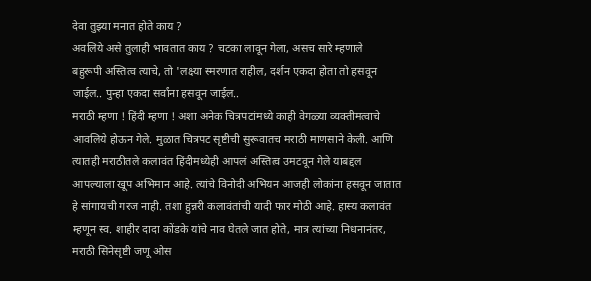देवा तुझ्या मनात होते काय ?
अवलिये असे तुलाही भावतात काय ? चटका लावून गेला, असच सारे म्हणाले
बहुरूपी अस्तित्व त्याचे, तो 'लक्ष्या स्मरणात राहील, दर्शन एकदा होता तो हसवून जाईल.. पुन्हा एकदा सर्वांना हसवून जाईल..
मराठी म्हणा ! हिंदी म्हणा ! अशा अनेक चित्रपटांमध्ये काही वेगळ्या व्यक्तीमत्वाचे आवलिये होऊन गेले. मुळात चित्रपट सृष्टीची सुरूवातच मराठी माणसाने केली. आणि त्यातही मराठीतले कलावंत हिंदीमध्येही आपलं अस्तित्व उमटवून गेले याबद्दल आपल्याला खूप अभिमान आहे. त्यांचे विनोदी अभियन आजही लोकांना हसवून जातात हे सांगायची गरज नाही. तशा हुन्नरी कलावंतांची यादी फार मोठी आहे. हास्य कलावंत म्हणून स्व. शाहीर दादा कोंडके यांचे नाव घेतले जात होते, मात्र त्यांच्या निधनानंतर, मराठी सिनेसृष्टी जणू ओस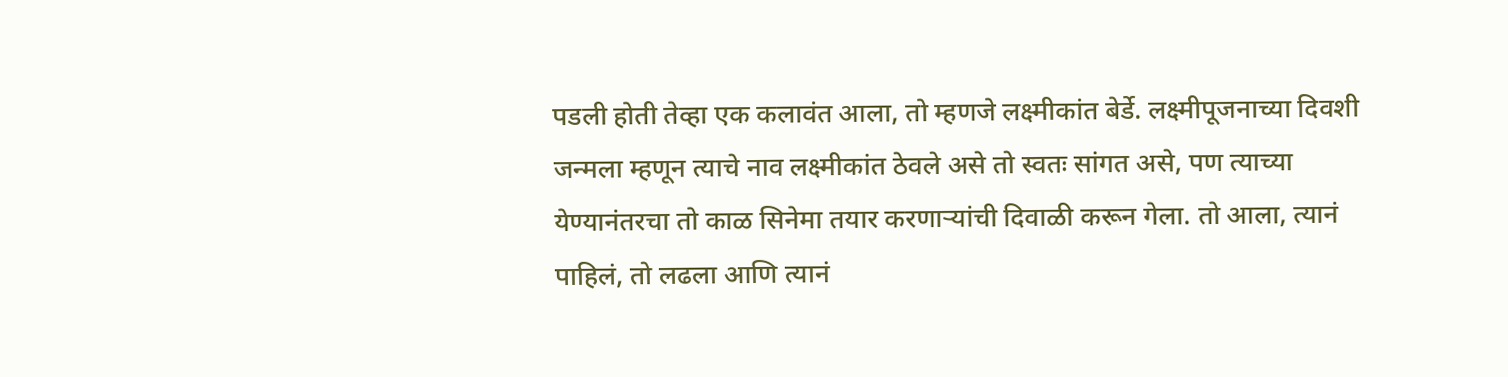पडली होती तेव्हा एक कलावंत आला, तो म्हणजे लक्ष्मीकांत बेर्डे. लक्ष्मीपूजनाच्या दिवशी जन्मला म्हणून त्याचे नाव लक्ष्मीकांत ठेवले असे तो स्वतः सांगत असे, पण त्याच्या येण्यानंतरचा तो काळ सिनेमा तयार करणाऱ्यांची दिवाळी करून गेला. तो आला, त्यानं पाहिलं, तो लढला आणि त्यानं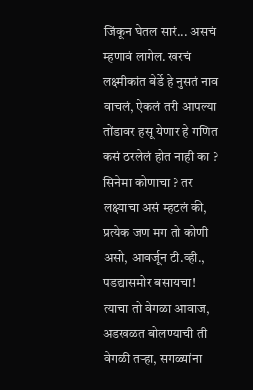जिंकून घेतल सारं... असचं म्हणावं लागेल. खरचं लक्ष्मीकांत बेर्डे हे नुसतं नाव वाचलं, ऐकलं तरी आपल्या तोंडावर हसू येणार हे गणित कसं ठरलेलं होत नाही का ? सिनेमा कोणाचा ? तर लक्ष्याचा असं म्हटलं की, प्रत्येक जण मग तो कोणी असो, आवर्जून टी.व्ही., पडद्यासमोर बसायचा! त्याचा तो वेगळा आवाज, अडखळत बोलण्याची ती वेगळी तऱ्हा, सगळ्यांना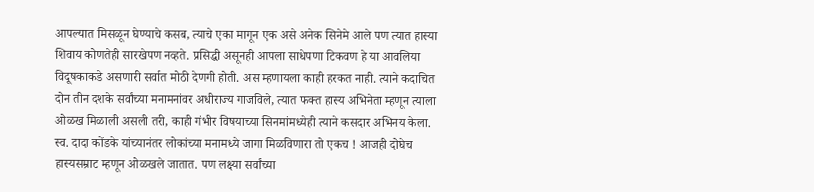आपल्यात मिसळून घेण्याचे कसब, त्याचे एका मागून एक असे अनेक सिनेमे आले पण त्यात हास्या शिवाय कोणतेही सारखेपण नव्हते. प्रसिद्धी असूनही आपला साधेपणा टिकवण हे या आवलिया विदूषकाकडे असणारी सर्वात मोठी देणगी होती. अस म्हणायला काही हरकत नाही. त्याने कदाचित दोन तीन दशके सर्वांच्या मनामनांवर अधीराज्य गाजविले, त्यात फक्त हास्य अभिनेता म्हणून त्याला ओळख मिळाली असली तरी, काही गंभीर विषयाच्या सिनमांमध्येही त्याने कसदार अभिनय केला. स्व. दादा कोंडके यांच्यानंतर लोकांच्या मनामध्ये जागा मिळविणारा तो एकच ! आजही दोघेच हास्यसम्राट म्हणून ओळखले जातात. पण लक्ष्या सर्वांच्या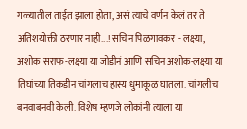गळ्यातील ताईत झाला होता, असं त्याचे वर्णन केलं तर ते अतिशयोक्ती ठरणार नाही...! सचिन पिळगावकर - लक्ष्या, अशोक सराफ-लक्ष्या या जोडीनं आणि सचिन अशोक-लक्ष्या या तिघांच्या तिकडीन चांगलाच हास्य धुमाकूळ घातला. चांगलीच बनवाबनवी केली. विशेष म्हणजे लोकांनी त्याला या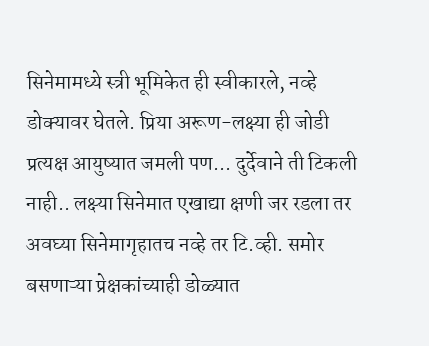सिनेमामध्ये स्त्री भूमिकेत ही स्वीकारले, नव्हे डोक्यावर घेतले. प्रिया अरूण-लक्ष्या ही जोडी प्रत्यक्ष आयुष्यात जमली पण... दुर्देवाने ती टिकली नाही.. लक्ष्या सिनेमात एखाद्या क्षणी जर रडला तर अवघ्या सिनेमागृहातच नव्हे तर टि.व्ही. समोर बसणाऱ्या प्रेक्षकांच्याही डोळ्यात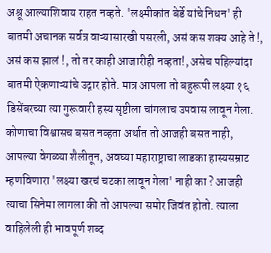अश्रू आल्याशिवाय राहत नव्हते. 'लक्ष्मीकांत बेर्डे यांचे निधन' ही बातमी अचानक सर्वत्र वाऱ्यासारखी पसरली, असं कस शक्य आहे ते !, असं कस झालं !, तो तर काही आजारीही नव्हता!, असेच पहिल्यांदा बातमी ऐकणाऱ्यांचे उद्गार होते. मात्र आपला तो बहुरूपी लक्ष्या १६ डिसेंबरच्या त्या गुरूवारी हस्य सृष्टीला चांगलाच उपवास लावून गेला. कोणाचा विश्वासच बसत नव्हता अर्थात तो आजही बसत नाही, आपल्या वेगळ्या शैलीतून, अवघ्या महाराष्ट्राचा लाडका हास्यसम्राट म्हणविणारा 'लक्ष्या खरचं चटका लावून गेला' नाही का ? आजही त्याचा सिनेमा लागला की तो आपल्या समोर जिवंत होतो. त्याला वाहिलेली ही भावपूर्ण शब्द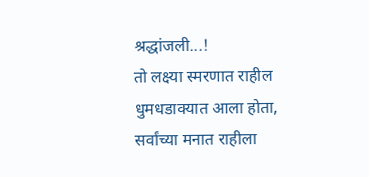श्रद्धांजली...!
तो लक्ष्या स्मरणात राहील
धुमधडाक्यात आला होता,
सर्वांच्या मनात राहीला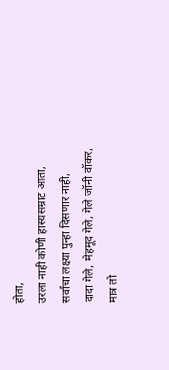होता,
उरला नाही कोणी हास्यसम्राट आता,
सर्वांचा लक्ष्या पुन्हा दिसणार नाही,
दादा गेले, मेहमूद गेले, गेले जॉनी वॉकर,
मात्र तो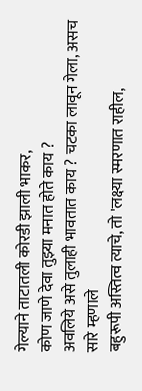गेल्याने ताटातली कोरडी झाली भाकर,
कोण जाणे देवा तुझ्या मनात होते काय ?
अवलिये असे तुलाही भावतात काय ? चटका लावून गेला, असच सारे म्हणाले
बहुरूपी अस्तित्व त्याचे, तो 'लक्ष्या स्मरणात राहील,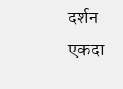दर्शन एकदा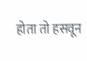होता तो हसवून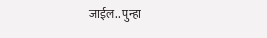जाईल.. पुन्हा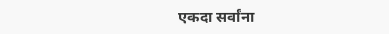एकदा सर्वांना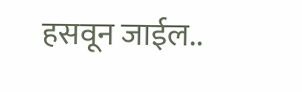हसवून जाईल..